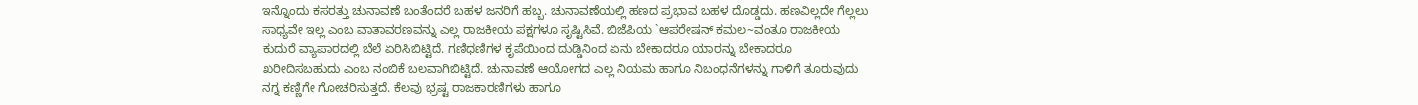ಇನ್ನೊಂದು ಕಸರತ್ತು ಚುನಾವಣೆ ಬಂತೆಂದರೆ ಬಹಳ ಜನರಿಗೆ ಹಬ್ಬ. ಚುನಾವಣೆಯಲ್ಲಿ ಹಣದ ಪ್ರಭಾವ ಬಹಳ ದೊಡ್ಡದು. ಹಣವಿಲ್ಲದೇ ಗೆಲ್ಲಲು ಸಾಧ್ಯವೇ ಇಲ್ಲ ಎಂಬ ವಾತಾವರಣವನ್ನು ಎಲ್ಲ ರಾಜಕೀಯ ಪಕ್ಷಗಳೂ ಸೃಷ್ಟಿಸಿವೆ. ಬಿಜೆಪಿಯ `ಆಪರೇಷನ್ ಕಮಲ~ವಂತೂ ರಾಜಕೀಯ ಕುದುರೆ ವ್ಯಾಪಾರದಲ್ಲಿ ಬೆಲೆ ಏರಿಸಿಬಿಟ್ಟಿದೆ. ಗಣಿಧಣಿಗಳ ಕೃಪೆಯಿಂದ ದುಡ್ಡಿನಿಂದ ಏನು ಬೇಕಾದರೂ ಯಾರನ್ನು ಬೇಕಾದರೂ ಖರೀದಿಸಬಹುದು ಎಂಬ ನಂಬಿಕೆ ಬಲವಾಗಿಬಿಟ್ಟಿದೆ. ಚುನಾವಣೆ ಆಯೋಗದ ಎಲ್ಲ ನಿಯಮ ಹಾಗೂ ನಿಬಂಧನೆಗಳನ್ನು ಗಾಳಿಗೆ ತೂರುವುದು ನಗ್ನ ಕಣ್ಣಿಗೇ ಗೋಚರಿಸುತ್ತದೆ. ಕೆಲವು ಭ್ರಷ್ಟ ರಾಜಕಾರಣಿಗಳು ಹಾಗೂ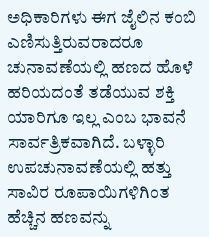ಅಧಿಕಾರಿಗಳು ಈಗ ಜೈಲಿನ ಕಂಬಿ ಎಣಿಸುತ್ತಿರುವರಾದರೂ ಚುನಾವಣೆಯಲ್ಲಿ ಹಣದ ಹೊಳೆ ಹರಿಯದಂತೆ ತಡೆಯುವ ಶಕ್ತಿ ಯಾರಿಗೂ ಇಲ್ಲ ಎಂಬ ಭಾವನೆ ಸಾರ್ವತ್ರಿಕವಾಗಿದೆ. ಬಳ್ಳಾರಿ ಉಪಚುನಾವಣೆಯಲ್ಲಿ ಹತ್ತು ಸಾವಿರ ರೂಪಾಯಿಗಳಿಗಿಂತ ಹೆಚ್ಚಿನ ಹಣವನ್ನು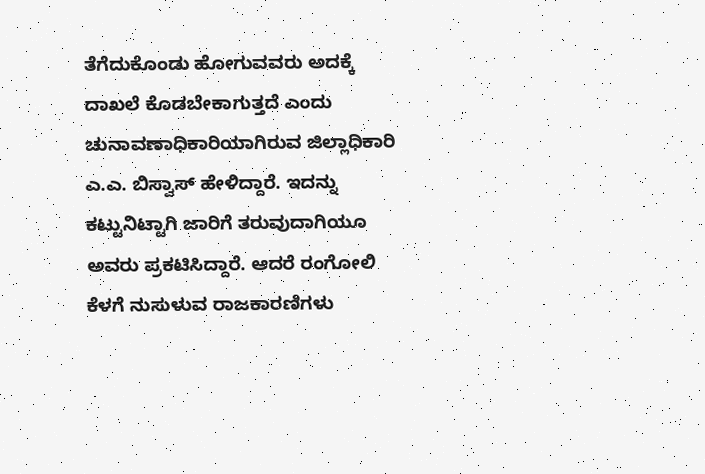ತೆಗೆದುಕೊಂಡು ಹೋಗುವವರು ಅದಕ್ಕೆ ದಾಖಲೆ ಕೊಡಬೇಕಾಗುತ್ತದೆ ಎಂದು ಚುನಾವಣಾಧಿಕಾರಿಯಾಗಿರುವ ಜಿಲ್ಲಾಧಿಕಾರಿ ಎ.ಎ. ಬಿಸ್ವಾಸ್ ಹೇಳಿದ್ದಾರೆ. ಇದನ್ನು ಕಟ್ಟುನಿಟ್ಟಾಗಿ ಜಾರಿಗೆ ತರುವುದಾಗಿಯೂ ಅವರು ಪ್ರಕಟಿಸಿದ್ದಾರೆ. ಆದರೆ ರಂಗೋಲಿ ಕೆಳಗೆ ನುಸುಳುವ ರಾಜಕಾರಣಿಗಳು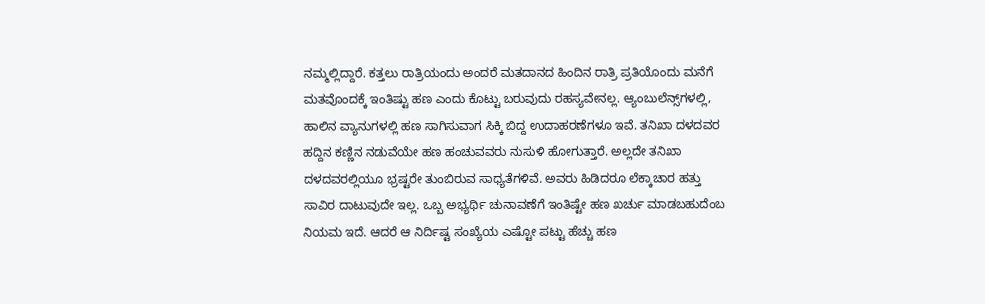ನಮ್ಮಲ್ಲಿದ್ದಾರೆ. ಕತ್ತಲು ರಾತ್ರಿಯಂದು ಅಂದರೆ ಮತದಾನದ ಹಿಂದಿನ ರಾತ್ರಿ ಪ್ರತಿಯೊಂದು ಮನೆಗೆ ಮತವೊಂದಕ್ಕೆ ಇಂತಿಷ್ಟು ಹಣ ಎಂದು ಕೊಟ್ಟು ಬರುವುದು ರಹಸ್ಯವೇನಲ್ಲ. ಆ್ಯಂಬುಲೆನ್ಸ್‌ಗಳಲ್ಲಿ, ಹಾಲಿನ ವ್ಯಾನುಗಳಲ್ಲಿ ಹಣ ಸಾಗಿಸುವಾಗ ಸಿಕ್ಕಿ ಬಿದ್ದ ಉದಾಹರಣೆಗಳೂ ಇವೆ. ತನಿಖಾ ದಳದವರ ಹದ್ದಿನ ಕಣ್ಣಿನ ನಡುವೆಯೇ ಹಣ ಹಂಚುವವರು ನುಸುಳಿ ಹೋಗುತ್ತಾರೆ. ಅಲ್ಲದೇ ತನಿಖಾ ದಳದವರಲ್ಲಿಯೂ ಭ್ರಷ್ಟರೇ ತುಂಬಿರುವ ಸಾಧ್ಯತೆಗಳಿವೆ. ಅವರು ಹಿಡಿದರೂ ಲೆಕ್ಕಾಚಾರ ಹತ್ತು ಸಾವಿರ ದಾಟುವುದೇ ಇಲ್ಲ. ಒಬ್ಬ ಅಭ್ಯರ್ಥಿ ಚುನಾವಣೆಗೆ ಇಂತಿಷ್ಟೇ ಹಣ ಖರ್ಚು ಮಾಡಬಹುದೆಂಬ ನಿಯಮ ಇದೆ. ಆದರೆ ಆ ನಿರ್ದಿಷ್ಟ ಸಂಖ್ಯೆಯ ಎಷ್ಟೋ ಪಟ್ಟು ಹೆಚ್ಚು ಹಣ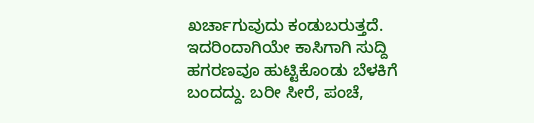ಖರ್ಚಾಗುವುದು ಕಂಡುಬರುತ್ತದೆ. ಇದರಿಂದಾಗಿಯೇ ಕಾಸಿಗಾಗಿ ಸುದ್ದಿ ಹಗರಣವೂ ಹುಟ್ಟಿಕೊಂಡು ಬೆಳಕಿಗೆ ಬಂದದ್ದು. ಬರೀ ಸೀರೆ, ಪಂಚೆ,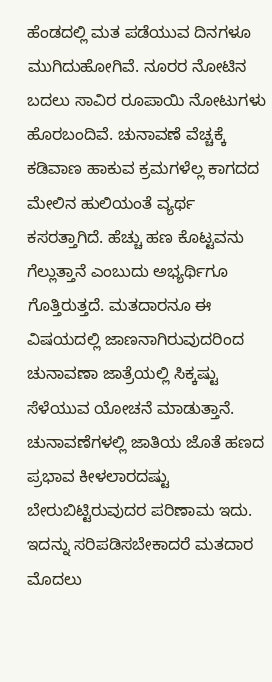ಹೆಂಡದಲ್ಲಿ ಮತ ಪಡೆಯುವ ದಿನಗಳೂ ಮುಗಿದುಹೋಗಿವೆ. ನೂರರ ನೋಟಿನ ಬದಲು ಸಾವಿರ ರೂಪಾಯಿ ನೋಟುಗಳು ಹೊರಬಂದಿವೆ. ಚುನಾವಣೆ ವೆಚ್ಚಕ್ಕೆ ಕಡಿವಾಣ ಹಾಕುವ ಕ್ರಮಗಳೆಲ್ಲ ಕಾಗದದ ಮೇಲಿನ ಹುಲಿಯಂತೆ ವ್ಯರ್ಥ ಕಸರತ್ತಾಗಿದೆ. ಹೆಚ್ಚು ಹಣ ಕೊಟ್ಟವನು ಗೆಲ್ಲುತ್ತಾನೆ ಎಂಬುದು ಅಭ್ಯರ್ಥಿಗೂ ಗೊತ್ತಿರುತ್ತದೆ. ಮತದಾರನೂ ಈ ವಿಷಯದಲ್ಲಿ ಜಾಣನಾಗಿರುವುದರಿಂದ ಚುನಾವಣಾ ಜಾತ್ರೆಯಲ್ಲಿ ಸಿಕ್ಕಷ್ಟು ಸೆಳೆಯುವ ಯೋಚನೆ ಮಾಡುತ್ತಾನೆ. ಚುನಾವಣೆಗಳಲ್ಲಿ ಜಾತಿಯ ಜೊತೆ ಹಣದ ಪ್ರಭಾವ ಕೀಳಲಾರದಷ್ಟು ಬೇರುಬಿಟ್ಟಿರುವುದರ ಪರಿಣಾಮ ಇದು. ಇದನ್ನು ಸರಿಪಡಿಸಬೇಕಾದರೆ ಮತದಾರ ಮೊದಲು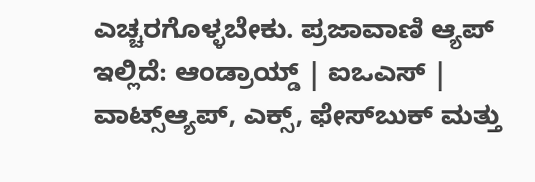ಎಚ್ಚರಗೊಳ್ಳಬೇಕು. ಪ್ರಜಾವಾಣಿ ಆ್ಯಪ್ ಇಲ್ಲಿದೆ: ಆಂಡ್ರಾಯ್ಡ್ | ಐಒಎಸ್ | ವಾಟ್ಸ್ಆ್ಯಪ್, ಎಕ್ಸ್, ಫೇಸ್‌ಬುಕ್ ಮತ್ತು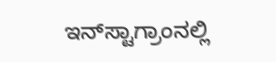ಇನ್‌ಸ್ಟಾಗ್ರಾಂನಲ್ಲಿ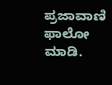ಪ್ರಜಾವಾಣಿ ಫಾಲೋ ಮಾಡಿ.